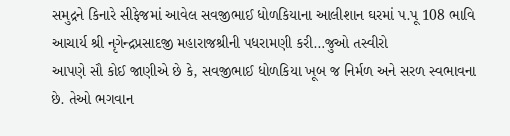સમુદ્રને કિનારે સીફેજમાં આવેલ સવજીભાઈ ધોળકિયાના આલીશાન ઘરમાં પ.પૂ 108 ભાવિ આચાર્ય શ્રી નૃગેન્દ્રપ્રસાદજી મહારાજશ્રીની પધરામણી કરી…જુઓ તસ્વીરો
આપણે સૌ કોઈ જાણીએ છે કે, સવજીભાઈ ધોળકિયા ખૂબ જ નિર્મળ અને સરળ સ્વભાવના છે. તેઓ ભગવાન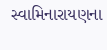સ્વામિનારાયણના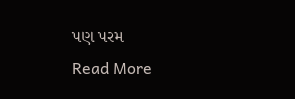પણ પરમ
Read More